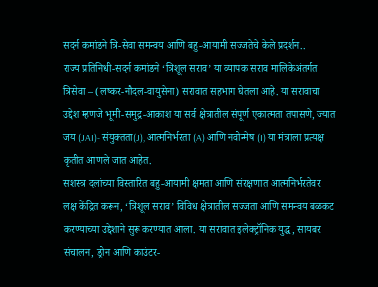सदर्न कमांडने त्रि-सेवा समन्वय आणि बहु-आयामी सज्जतेचे केले प्रदर्शन..
राज्य प्रतिनिधी-सदर्न कमांडने ‘त्रिशूल सराव’ या व्यापक सराव मालिकेअंतर्गत त्रिसेवा – (लष्कर-नौदल-वायुसेना) सरावात सहभाग घेतला आहे. या सरावाचा उद्देश म्हणजे भूमी-समुद्र-आकाश या सर्व क्षेत्रातील संपूर्ण एकात्मता तपासणे, ज्यात जय (JAI)- संयुक्तता(J), आत्मनिर्भरता (A) आणि नवोन्मेष (I) या मंत्राला प्रत्यक्ष कृतीत आणले जात आहेत.
सशस्त्र दलांच्या विस्तारित बहु-आयामी क्षमता आणि संरक्षणात आत्मनिर्भरतेवर लक्ष केंद्रित करून, ‘त्रिशूल सराव’ विविध क्षेत्रातील सज्जता आणि समन्वय बळकट करण्याच्या उद्देशाने सुरू करण्यात आला. या सरावात इलेक्ट्रॉनिक युद्ध, सायबर संचालन, ड्रोन आणि काउंटर-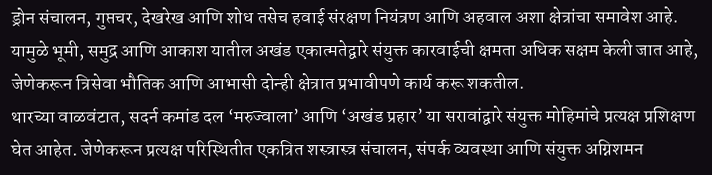ड्रोन संचालन, गुप्तचर, देखरेख आणि शोध तसेच हवाई संरक्षण नियंत्रण आणि अहवाल अशा क्षेत्रांचा समावेश आहे. यामुळे भूमी, समुद्र आणि आकाश यातील अखंड एकात्मतेद्वारे संयुक्त कारवाईची क्षमता अधिक सक्षम केली जात आहे, जेणेकरून त्रिसेवा भौतिक आणि आभासी दोन्ही क्षेत्रात प्रभावीपणे कार्य करू शकतील.
थारच्या वाळवंटात, सदर्न कमांड दल ‘मरुज्वाला’ आणि ‘अखंड प्रहार’ या सरावांद्वारे संयुक्त मोहिमांचे प्रत्यक्ष प्रशिक्षण घेत आहेत. जेणेकरून प्रत्यक्ष परिस्थितीत एकत्रित शस्त्रास्त्र संचालन, संपर्क व्यवस्था आणि संयुक्त अग्निशमन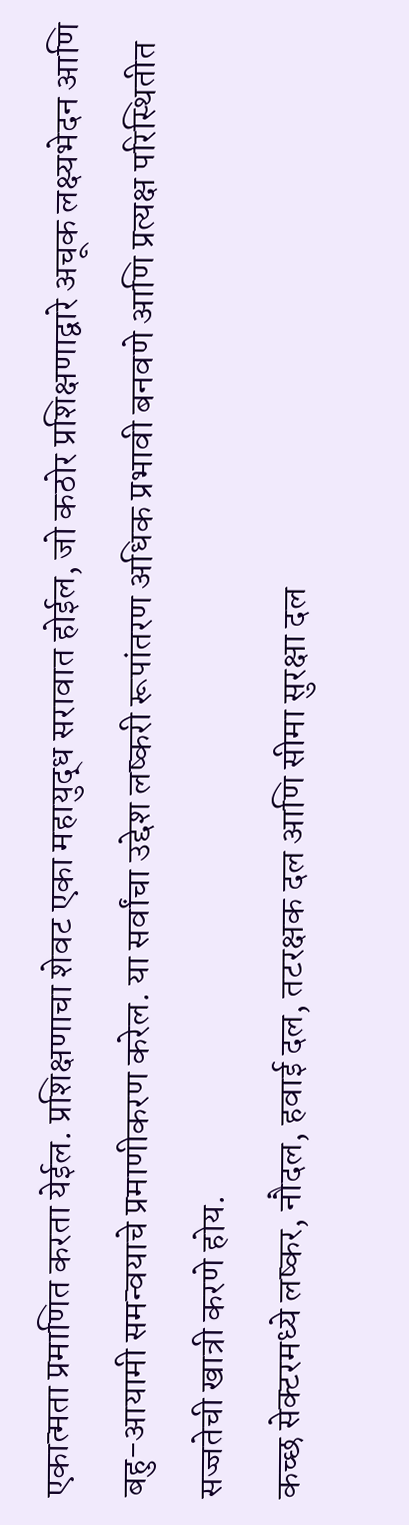एकात्मता प्रमाणित करता येईल. प्रशिक्षणाचा शेवट एका महायुद्ध सरावात होईल, जो कठोर प्रशिक्षणाद्वारे अचूक लक्ष्यभेदन आणि बहु-आयामी समन्वयाचे प्रमाणीकरण करेल. या सर्वांचा उद्देश लष्करी रूपांतरण अधिक प्रभावी बनवणे आणि प्रत्यक्ष परिस्थितीत सज्जतेची खात्री करणे होय.
कच्छ सेक्टरमध्ये लष्कर, नौदल, हवाई दल, तटरक्षक दल आणि सीमा सुरक्षा दल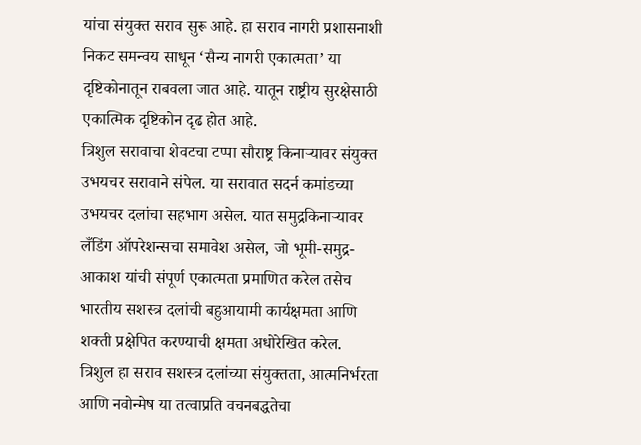यांचा संयुक्त सराव सुरू आहे. हा सराव नागरी प्रशासनाशी निकट समन्वय साधून ‘सैन्य नागरी एकात्मता’ या दृष्टिकोनातून राबवला जात आहे. यातून राष्ट्रीय सुरक्षेसाठी एकात्मिक दृष्टिकोन दृढ होत आहे.
त्रिशुल सरावाचा शेवटचा टप्पा सौराष्ट्र किनाऱ्यावर संयुक्त उभयचर सरावाने संपेल. या सरावात सदर्न कमांडच्या उभयचर दलांचा सहभाग असेल. यात समुद्रकिनाऱ्यावर लँडिंग ऑपरेशन्सचा समावेश असेल, जो भूमी-समुद्र-आकाश यांची संपूर्ण एकात्मता प्रमाणित करेल तसेच भारतीय सशस्त्र दलांची बहुआयामी कार्यक्षमता आणि शक्ती प्रक्षेपित करण्याची क्षमता अधोरेखित करेल.
त्रिशुल हा सराव सशस्त्र दलांच्या संयुक्तता, आत्मनिर्भरता आणि नवोन्मेष या तत्वाप्रति वचनबद्धतेचा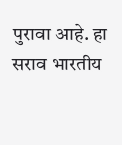पुरावा आहे. हा सराव भारतीय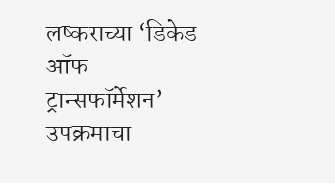लष्कराच्या ‘डिकेड ऑफ ट्रान्सफॉर्मेशन’ उपक्रमाचा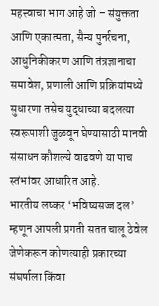महत्त्वाचा भाग आहे जो – संयुक्तता आणि एकात्मता, सैन्य पुनर्रचना, आधुनिकीकरण आणि तंत्रज्ञानाचा समावेश, प्रणाली आणि प्रक्रियांमध्ये सुधारणा तसेच युद्धाच्या बदलत्या स्वरूपाशी जुळवून घेण्यासाठी मानवी संसाधन कौशल्ये वाढवणे या पाच स्तंभांवर आधारित आहे.
भारतीय लष्कर ‘भविष्यसज्ज दल’ म्हणून आपली प्रगती सतत चालू ठेवेल जेणेकरून कोणत्याही प्रकारच्या संघर्षाला किंवा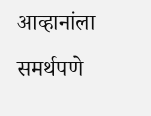आव्हानांला समर्थपणे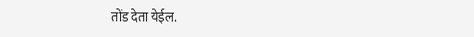तोंड देता येईल.